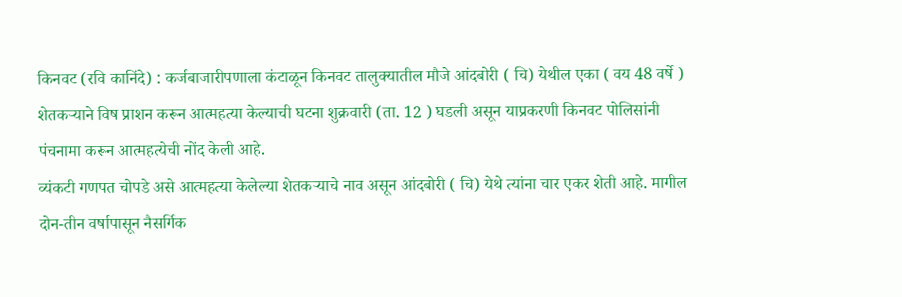किनवट (रवि कानिंदे) : कर्जबाजारीपणाला कंटाळून किनवट तालुक्यातील मौजे आंदबोरी ( चि) येथील एका ( वय 48 वर्षे ) शेतकऱ्याने विष प्राशन करून आत्महत्या केल्याची घटना शुक्रवारी (ता. 12 ) घडली असून याप्रकरणी किनवट पोलिसांनी पंचनामा करून आत्महत्येची नोंद केली आहे.
व्यंकटी गणपत चोपडे असे आत्महत्या केलेल्या शेतकऱ्याचे नाव असून आंदबोरी ( चि) येथे त्यांना चार एकर शेती आहे. मागील दोन-तीन वर्षापासून नैसर्गिक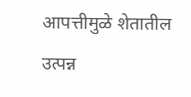आपत्तीमुळे शेतातील उत्पन्न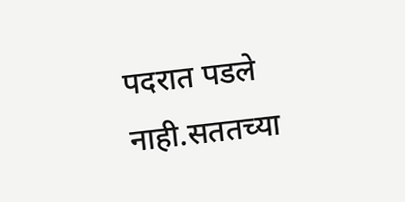पदरात पडले नाही.सततच्या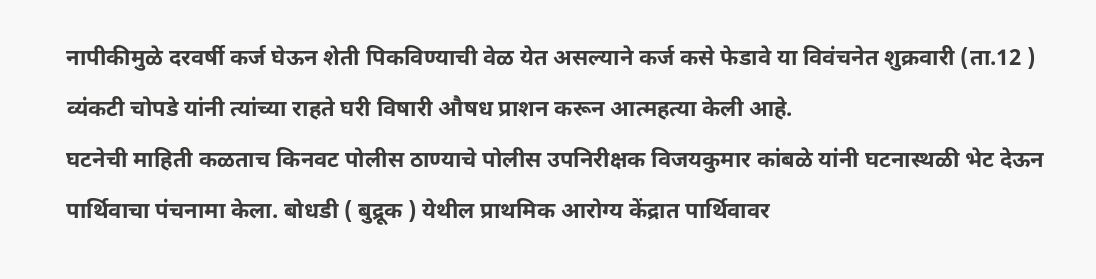नापीकीमुळे दरवर्षी कर्ज घेऊन शेती पिकविण्याची वेळ येत असल्याने कर्ज कसे फेडावे या विवंचनेत शुक्रवारी (ता.12 ) व्यंकटी चोपडे यांनी त्यांच्या राहते घरी विषारी औषध प्राशन करून आत्महत्या केली आहे.
घटनेची माहिती कळताच किनवट पोलीस ठाण्याचे पोलीस उपनिरीक्षक विजयकुमार कांबळे यांनी घटनास्थळी भेट देऊन पार्थिवाचा पंचनामा केला. बोधडी ( बुद्रूक ) येथील प्राथमिक आरोग्य केंद्रात पार्थिवावर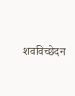शवविच्छेदन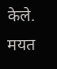केले. मयत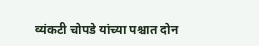व्यंकटी चोपडे यांच्या पश्चात दोन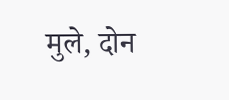मुले, दोन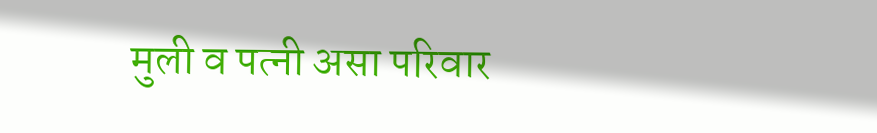मुली व पत्नी असा परिवार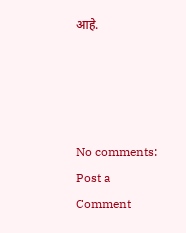आहे.




No comments:
Post a Comment